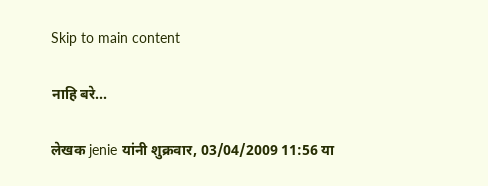Skip to main content

नाहि बरे...

लेखक jenie यांनी शुक्रवार, 03/04/2009 11:56 या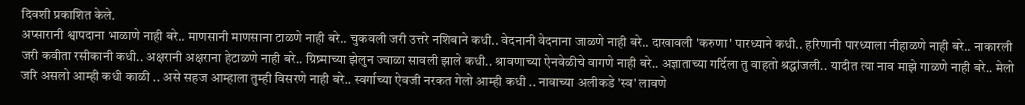दिवशी प्रकाशित केले.
अप्सारानी श्वापदाना भाळाणे नाही बरे.. माणसानी माणसाना टाळणे नाही बरे.. चुकवली जरी उत्तरे नशिबाने कधी.. वेदनानी वेदनाना जाळणे नाही बरे.. दाखावली 'करुणा' पारध्याने कधी.. हरिणानी पारध्याला नीहाळणे नाही बरे.. नाकारली जरी कवीता रसीकानी कधी.. अक्षरानी अक्षराना हेटाळणे नाही बरे.. ग्रिष्र्माच्या झेलुन ज्वाळा सावली झाले कधी.. श्रावणाच्या ऐनवेळीचे वागणे नाही बरे.. अज्ञाताच्या गर्दिला तु वाहतो श्रद्धांजली.. यादीत त्या नाव माझे गाळणे नाही बरे.. मेलो जरि असलो आम्ही कधी काळी .. असे सहज आम्हाला तुम्ही विसरणे नाही बरे.. स्वर्गाच्या ऐवजी नरकत गेलो आम्ही कधी .. नावाच्या अलीकडे 'स्व' लावणे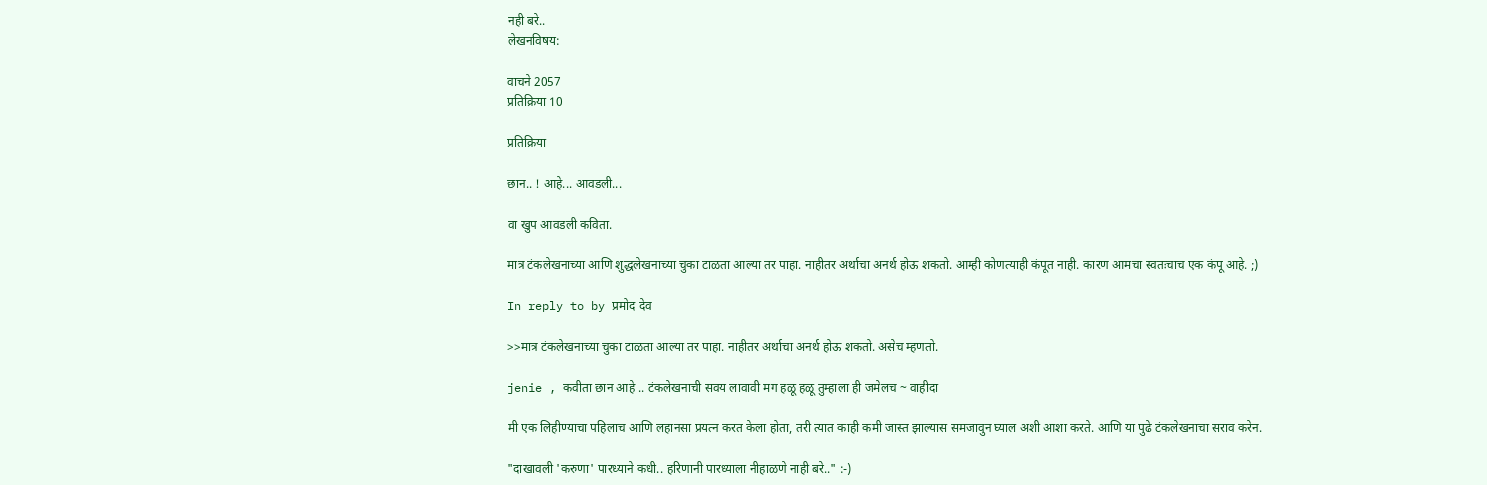नही बरे..
लेखनविषय:

वाचने 2057
प्रतिक्रिया 10

प्रतिक्रिया

छान.. ! आहे... आवडली...

वा खुप आवडली कविता.

मात्र टंकलेखनाच्या आणि शुद्धलेखनाच्या चुका टाळता आल्या तर पाहा. नाहीतर अर्थाचा अनर्थ होऊ शकतो. आम्ही कोणत्याही कंपूत नाही. कारण आमचा स्वतःचाच एक कंपू आहे. ;)

In reply to by प्रमोद देव

>>मात्र टंकलेखनाच्या चुका टाळता आल्या तर पाहा. नाहीतर अर्थाचा अनर्थ होऊ शकतो. असेच म्हणतो.

jenie , कवीता छान आहे .. टंकलेखनाची सवय लावावी मग हळू हळू तुम्हाला ही जमेलच ~ वाहीदा

मी एक लिहीण्याचा पहिलाच आणि लहानसा प्रयत्न करत केला होता, तरी त्यात काही कमी जास्त झाल्यास समजावुन घ्याल अशी आशा करते. आणि या पुढे टंकलेखनाचा सराव करेन.

"दाखावली 'करुणा' पारध्याने कधी.. हरिणानी पारध्याला नीहाळणे नाही बरे.." :-)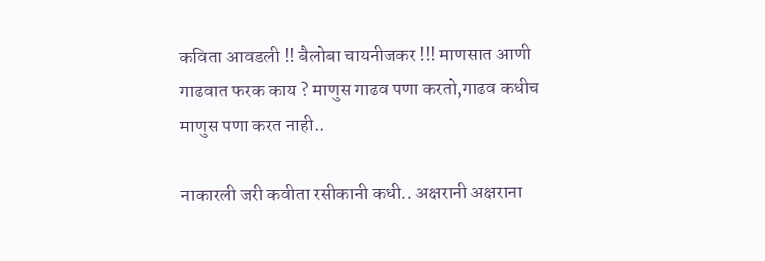कविता आवडली !! बैलोबा चायनीजकर !!! माणसात आणी गाढवात फरक काय ? माणुस गाढव पणा करतो,गाढव कधीच माणुस पणा करत नाही..

नाकारली जरी कवीता रसीकानी कधी.. अक्षरानी अक्षराना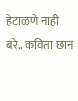हेटाळणे नाही बरे.. कविता छान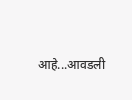आहे...आवडली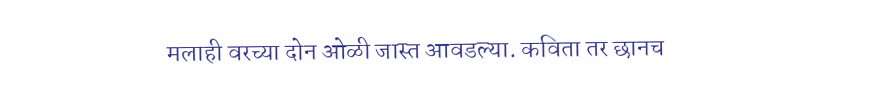मलाही वरच्या दोन ओळी जास्त आवडल्या. कविता तर छानच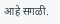आहे सगळी.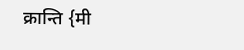क्रान्ति {मी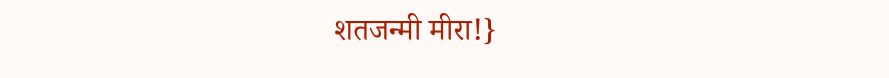शतजन्मी मीरा!}